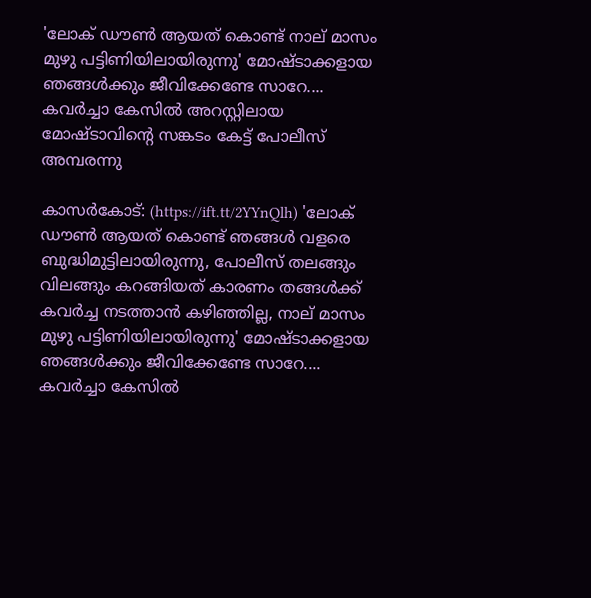'ലോക് ഡൗൺ ആയത് കൊണ്ട് നാല് മാസം മുഴു പട്ടിണിയിലായിരുന്നു' മോഷ്ടാക്കളായ ഞങ്ങൾക്കും ജീവിക്കേണ്ടേ സാറേ.... കവർച്ചാ കേസിൽ അറസ്റ്റിലായ മോഷ്ടാവിൻ്റെ സങ്കടം കേട്ട് പോലീസ് അമ്പരന്നു

കാസർകോട്: (https://ift.tt/2YYnQlh) 'ലോക് ഡൗൺ ആയത് കൊണ്ട് ഞങ്ങൾ വളരെ ബുദ്ധിമുട്ടിലായിരുന്നു, പോലീസ് തലങ്ങും വിലങ്ങും കറങ്ങിയത് കാരണം തങ്ങൾക്ക് കവർച്ച നടത്താൻ കഴിഞ്ഞില്ല, നാല് മാസം മുഴു പട്ടിണിയിലായിരുന്നു' മോഷ്ടാക്കളായ ഞങ്ങൾക്കും ജീവിക്കേണ്ടേ സാറേ.... കവർച്ചാ കേസിൽ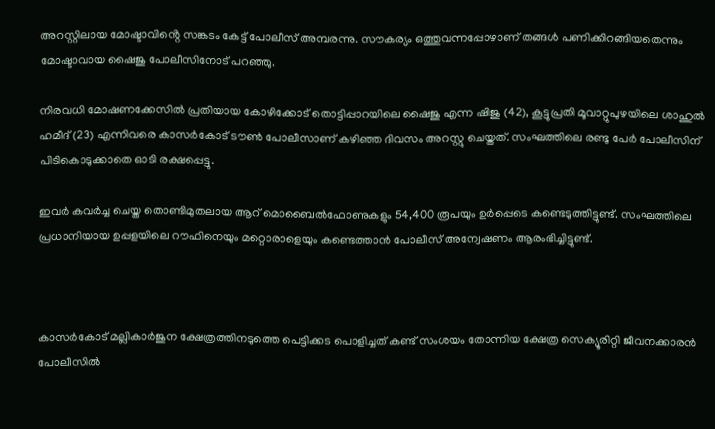അറസ്റ്റിലായ മോഷ്ടാവിൻ്റെ സങ്കടം കേട്ട് പോലീസ് അമ്പരന്നു. സൗകര്യം ഒത്തുവന്നപ്പോഴാണ് തങ്ങൾ പണിക്കിറങ്ങിയതെന്നും മോഷ്ടാവായ ഷൈജു പോലീസിനോട് പറഞ്ഞു.

നിരവധി മോഷണക്കേസിൽ പ്രതിയായ കോഴിക്കോട് തൊട്ടിപ്പാറയിലെ ഷൈജു എന്ന ഷിജു (42), കൂട്ടുപ്രതി മൂവാറ്റുപുഴയിലെ ശാഹുൽ ഹമീദ് (23) എന്നിവരെ കാസർകോട് ടൗൺ പോലീസാണ് കഴിഞ്ഞ ദിവസം അറസ്റ്റു ചെയ്തത്. സംഘത്തിലെ രണ്ടു പേർ പോലീസിന് പിടികൊടുക്കാതെ ഓടി രക്ഷപ്പെട്ടു.

ഇവർ കവർച്ച ചെയ്ത തൊണ്ടിമുതലായ ആറ് മൊബൈൽഫോണുകളും 54,400 രൂപയും ഉർപ്പെടെ കണ്ടെടുത്തിട്ടുണ്ട്. സംഘത്തിലെ പ്രധാനിയായ ഉപ്പളയിലെ റൗഫിനെയും മറ്റൊരാളെയും കണ്ടെത്താൻ പോലീസ് അന്വേഷണം ആരംഭിച്ചിട്ടുണ്ട്.



കാസർകോട് മല്ലികാർജുന ക്ഷേത്രത്തിനടുത്തെ പെട്ടിക്കട പൊളിച്ചത് കണ്ട് സംശയം തോന്നിയ ക്ഷേത്ര സെക്യൂരിറ്റി ജീവനക്കാരൻ പോലീസിൽ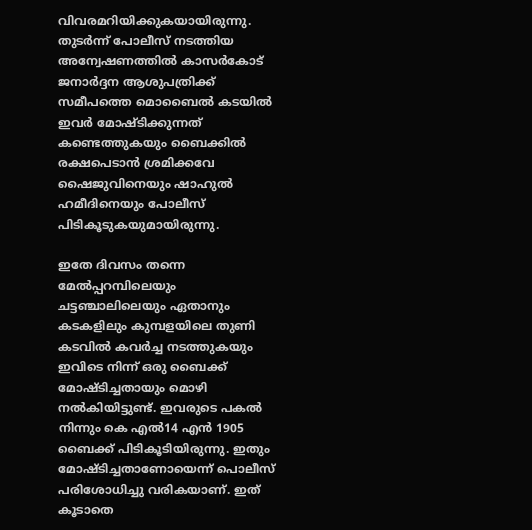വിവരമറിയിക്കുകയായിരുന്നു. തുടർന്ന് പോലീസ് നടത്തിയ അന്വേഷണത്തിൽ കാസർകോട് ജനാർദ്ദന ആശുപത്രിക്ക് സമീപത്തെ മൊബൈൽ കടയിൽ ഇവർ മോഷ്ടിക്കുന്നത് കണ്ടെത്തുകയും ബൈക്കിൽ രക്ഷപെടാൻ ശ്രമിക്കവേ ഷൈജുവിനെയും ഷാഹുൽ ഹമീദിനെയും പോലീസ് പിടികൂടുകയുമായിരുന്നു.

ഇതേ ദിവസം തന്നെ മേൽപ്പറമ്പിലെയും ചട്ടഞ്ചാലിലെയും ഏതാനും കടകളിലും കുമ്പളയിലെ തുണി കടവിൽ കവർച്ച നടത്തുകയും ഇവിടെ നിന്ന് ഒരു ബൈക്ക് മോഷ്ടിച്ചതായും മൊഴി നൽകിയിട്ടുണ്ട്. ഇവരുടെ പകൽ നിന്നും കെ എൽ14 എൻ 1905 ബൈക്ക് പിടികൂടിയിരുന്നു. ഇതും മോഷ്ടിച്ചതാണോയെന്ന് പൊലീസ് പരിശോധിച്ചു വരികയാണ്. ഇത് കൂടാതെ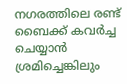നഗരത്തിലെ രണ്ട് ബൈക്ക് കവർച്ച ചെയ്യാൻ ശ്രമിച്ചെങ്കിലും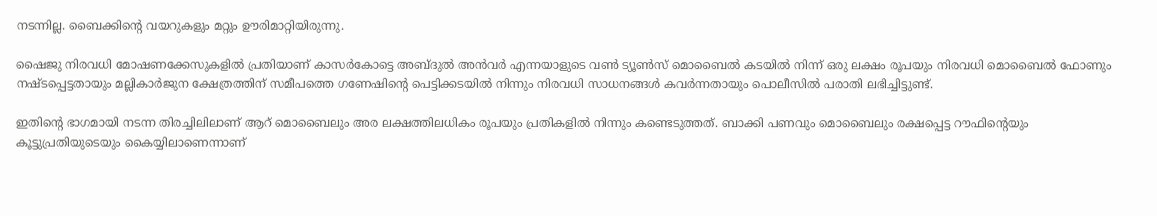നടന്നില്ല. ബൈക്കിൻ്റെ വയറുകളും മറ്റും ഊരിമാറ്റിയിരുന്നു.

ഷൈജു നിരവധി മോഷണക്കേസുകളിൽ പ്രതിയാണ് കാസർകോട്ടെ അബ്ദുൽ അൻവർ എന്നയാളുടെ വൺ ട്യൂൺസ് മൊബൈൽ കടയിൽ നിന്ന് ഒരു ലക്ഷം രൂപയും നിരവധി മൊബൈൽ ഫോണും നഷ്ടപ്പെട്ടതായും മല്ലികാർജുന ക്ഷേത്രത്തിന് സമീപത്തെ ഗണേഷിന്റെ പെട്ടിക്കടയിൽ നിന്നും നിരവധി സാധനങ്ങൾ കവർന്നതായും പൊലീസിൽ പരാതി ലഭിച്ചിട്ടുണ്ട്.

ഇതിൻ്റെ ഭാഗമായി നടന്ന തിരച്ചിലിലാണ് ആറ് മൊബൈലും അര ലക്ഷത്തിലധികം രൂപയും പ്രതികളിൽ നിന്നും കണ്ടെടുത്തത്. ബാക്കി പണവും മൊബൈലും രക്ഷപ്പെട്ട റൗഫിൻ്റെയും കൂട്ടുപ്രതിയുടെയും കൈയ്യിലാണെന്നാണ്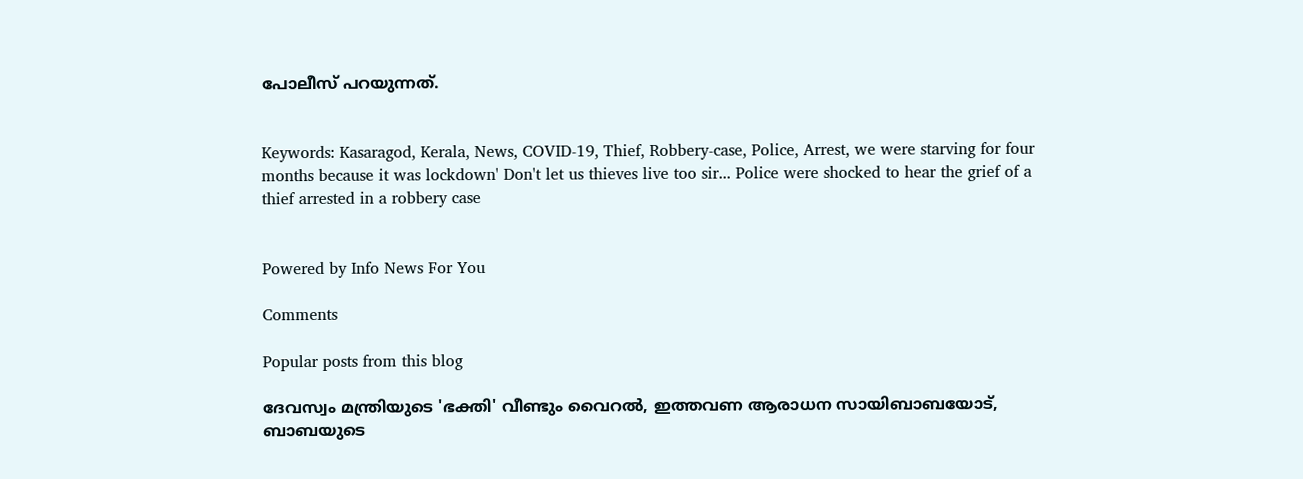പോലീസ് പറയുന്നത്.


Keywords: Kasaragod, Kerala, News, COVID-19, Thief, Robbery-case, Police, Arrest, we were starving for four months because it was lockdown' Don't let us thieves live too sir... Police were shocked to hear the grief of a thief arrested in a robbery case


Powered by Info News For You

Comments

Popular posts from this blog

ദേവസ്വം മന്ത്രിയുടെ 'ഭക്തി' വീണ്ടും വൈറല്‍, ഇത്തവണ ആരാധന സായിബാബയോട്, ബാബയുടെ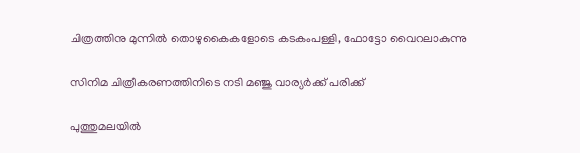ചിത്രത്തിനു മുന്നില്‍ തൊഴുകൈകളോടെ കടകംപള്ളി, ഫോട്ടോ വൈറലാകുന്നു

സിനിമ ചിത്രീകരണത്തിനിടെ നടി മഞ്ജു വാര്യര്‍ക്ക് പരിക്ക്

പുത്തുമലയില്‍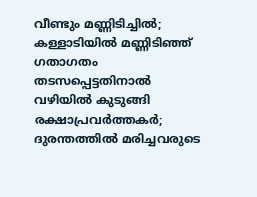വീണ്ടും മണ്ണിടിച്ചില്‍; കള്ളാടിയില്‍ മണ്ണിടിഞ്ഞ് ഗതാഗതം തടസപ്പെട്ടതിനാല്‍ വഴിയില്‍ കുടുങ്ങി രക്ഷാപ്രവര്‍ത്തകര്‍; ദുരന്തത്തില്‍ മരിച്ചവരുടെ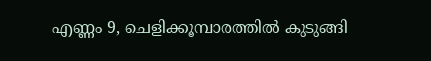എണ്ണം 9, ചെളിക്കൂമ്പാരത്തില്‍ കുടുങ്ങി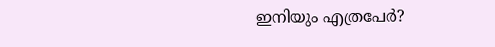ഇനിയും എത്രപേര്‍?